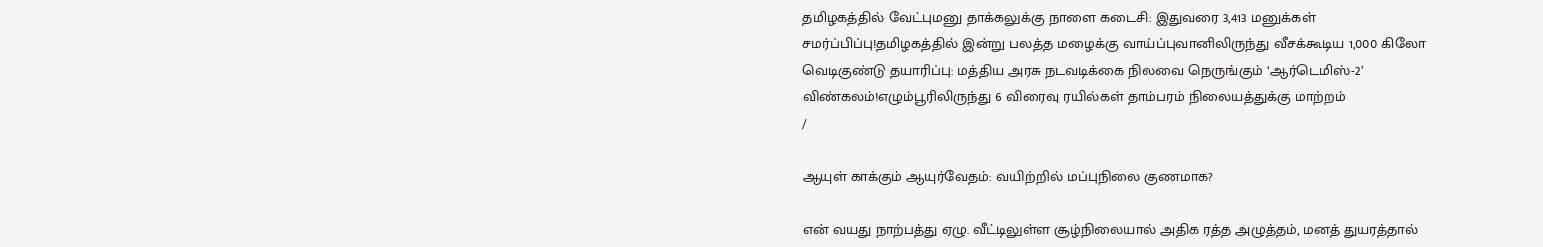தமிழகத்தில் வேட்புமனு தாக்கலுக்கு நாளை கடைசி: இதுவரை 3,413 மனுக்கள் சமர்ப்பிப்பு!தமிழகத்தில் இன்று பலத்த மழைக்கு வாய்ப்புவானிலிருந்து வீசக்கூடிய 1,000 கிலோ வெடிகுண்டு தயாரிப்பு: மத்திய அரசு நடவடிக்கை நிலவை நெருங்கும் ‘ஆர்டெமிஸ்-2’ விண்கலம்!எழும்பூரிலிருந்து 6 விரைவு ரயில்கள் தாம்பரம் நிலையத்துக்கு மாற்றம்
/

ஆயுள் காக்கும் ஆயுர்வேதம்: வயிற்றில் மப்புநிலை குணமாக?

என் வயது நாற்பத்து ஏழு. வீட்டிலுள்ள சூழ்நிலையால் அதிக ரத்த அழுத்தம், மனத் துயரத்தால்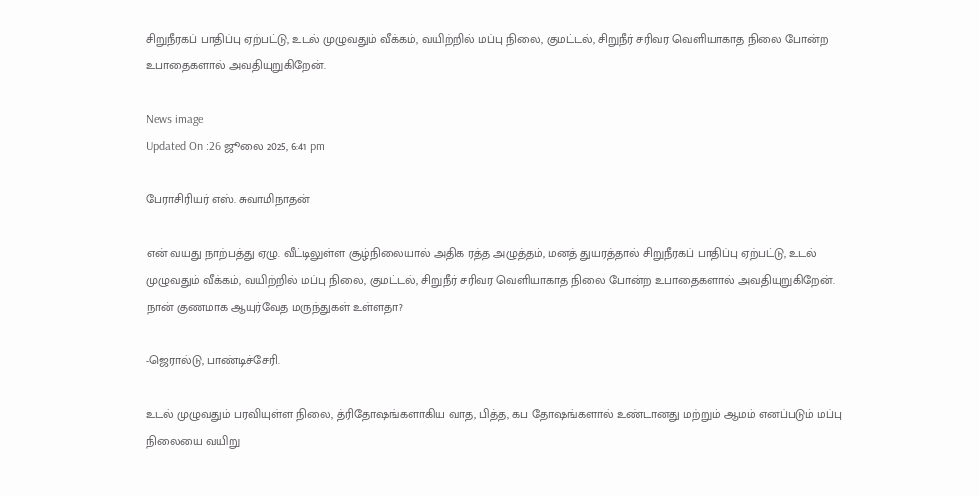சிறுநீரகப் பாதிப்பு ஏற்பட்டு, உடல் முழுவதும் வீக்கம், வயிற்றில் மப்பு நிலை, குமட்டல், சிறுநீர் சரிவர வெளியாகாத நிலை போன்ற உபாதைகளால் அவதியுறுகிறேன்.

News image
Updated On :26 ஜூலை 2025, 6:41 pm

பேராசிரியர் எஸ். சுவாமிநாதன்

என் வயது நாற்பத்து ஏழு. வீட்டிலுள்ள சூழ்நிலையால் அதிக ரத்த அழுத்தம், மனத் துயரத்தால் சிறுநீரகப் பாதிப்பு ஏற்பட்டு, உடல் முழுவதும் வீக்கம், வயிற்றில் மப்பு நிலை, குமட்டல், சிறுநீர் சரிவர வெளியாகாத நிலை போன்ற உபாதைகளால் அவதியுறுகிறேன். நான் குணமாக ஆயுர்வேத மருந்துகள் உள்ளதா?

-ஜெரால்டு, பாண்டிச்சேரி.

உடல் முழுவதும் பரவியுள்ள நிலை, த்ரிதோஷங்களாகிய வாத, பித்த, கப தோஷங்களால் உண்டானது மற்றும் ஆமம் எனப்படும் மப்பு நிலையை வயிறு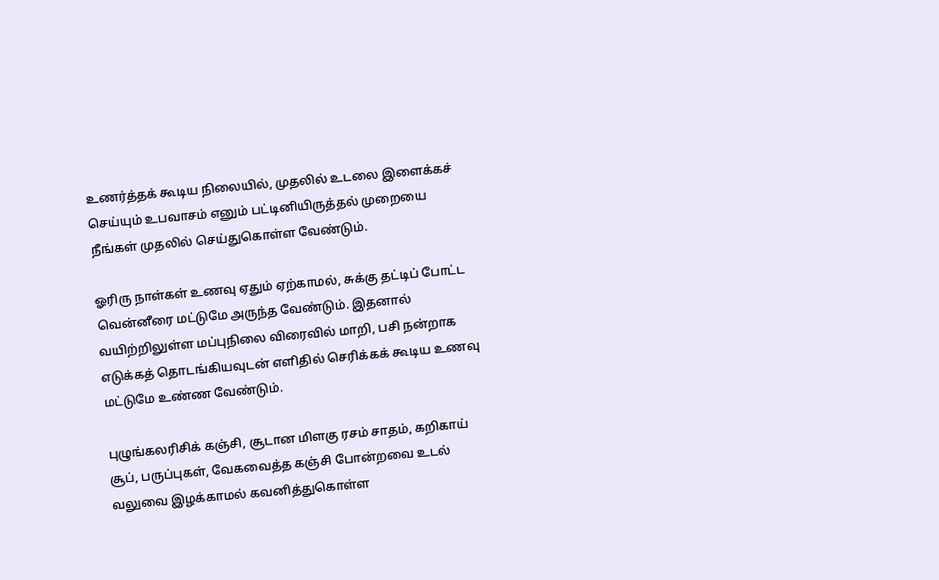உணர்த்தக் கூடிய நிலையில், முதலில் உடலை இளைக்கச் செய்யும் உபவாசம் எனும் பட்டினியிருத்தல் முறையை நீங்கள் முதலில் செய்துகொள்ள வேண்டும்.

ஓரிரு நாள்கள் உணவு ஏதும் ஏற்காமல், சுக்கு தட்டிப் போட்ட வென்னீரை மட்டுமே அருந்த வேண்டும். இதனால் வயிற்றிலுள்ள மப்புநிலை விரைவில் மாறி, பசி நன்றாக எடுக்கத் தொடங்கியவுடன் எளிதில் செரிக்கக் கூடிய உணவு மட்டுமே உண்ண வேண்டும்.

புழுங்கலரிசிக் கஞ்சி, சூடான மிளகு ரசம் சாதம், கறிகாய் சூப், பருப்புகள், வேகவைத்த கஞ்சி போன்றவை உடல் வலுவை இழக்காமல் கவனித்துகொள்ள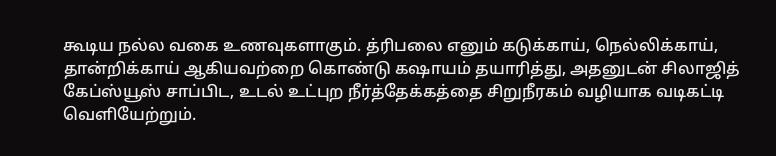கூடிய நல்ல வகை உணவுகளாகும். த்ரிபலை எனும் கடுக்காய், நெல்லிக்காய், தான்றிக்காய் ஆகியவற்றை கொண்டு கஷாயம் தயாரித்து, அதனுடன் சிலாஜித் கேப்ஸ்யூஸ் சாப்பிட, உடல் உட்புற நீர்த்தேக்கத்தை சிறுநீரகம் வழியாக வடிகட்டி வெளியேற்றும்.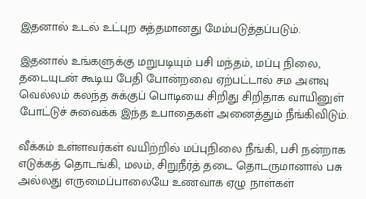இதனால் உடல் உட்புற சுத்தமானது மேம்படுத்தப்படும்.

இதனால் உங்களுக்கு மறுபடியும் பசி மந்தம், மப்பு நிலை, தடையுடன் கூடிய பேதி போன்றவை ஏற்பட்டால் சம அளவு வெல்லம் கலந்த சுக்குப் பொடியை சிறிது சிறிதாக வாயினுள் போட்டுச் சுவைக்க இந்த உபாதைகள் அனைத்தும் நீங்கிவிடும்.

வீக்கம் உள்ளவர்கள் வயிற்றில் மப்புநிலை நீங்கி, பசி நன்றாக எடுக்கத் தொடங்கி, மலம், சிறுநீர்த் தடை தொடருமானால் பசு அல்லது எருமைப்பாலையே உணவாக ஏழு நாள்கள்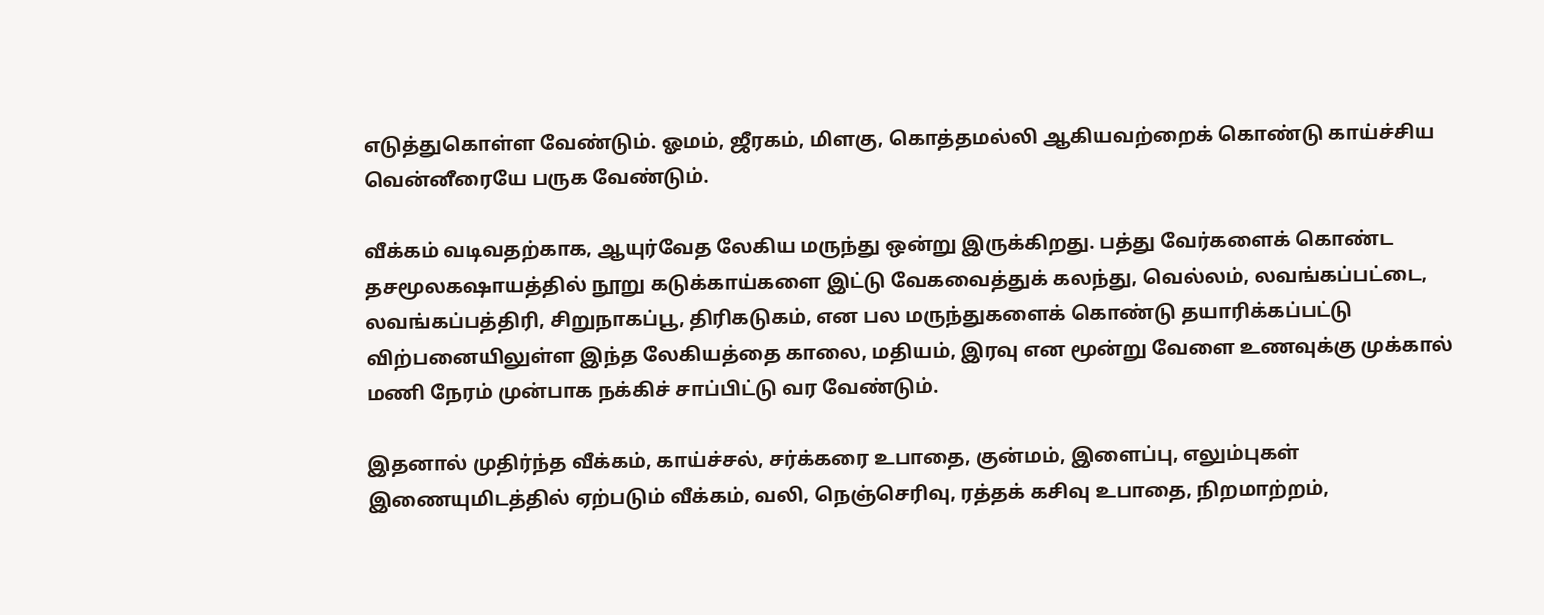எடுத்துகொள்ள வேண்டும். ஓமம், ஜீரகம், மிளகு, கொத்தமல்லி ஆகியவற்றைக் கொண்டு காய்ச்சிய வென்னீரையே பருக வேண்டும்.

வீக்கம் வடிவதற்காக, ஆயுர்வேத லேகிய மருந்து ஒன்று இருக்கிறது. பத்து வேர்களைக் கொண்ட தசமூலகஷாயத்தில் நூறு கடுக்காய்களை இட்டு வேகவைத்துக் கலந்து, வெல்லம், லவங்கப்பட்டை, லவங்கப்பத்திரி, சிறுநாகப்பூ, திரிகடுகம், என பல மருந்துகளைக் கொண்டு தயாரிக்கப்பட்டு விற்பனையிலுள்ள இந்த லேகியத்தை காலை, மதியம், இரவு என மூன்று வேளை உணவுக்கு முக்கால் மணி நேரம் முன்பாக நக்கிச் சாப்பிட்டு வர வேண்டும்.

இதனால் முதிர்ந்த வீக்கம், காய்ச்சல், சர்க்கரை உபாதை, குன்மம், இளைப்பு, எலும்புகள் இணையுமிடத்தில் ஏற்படும் வீக்கம், வலி, நெஞ்செரிவு, ரத்தக் கசிவு உபாதை, நிறமாற்றம்,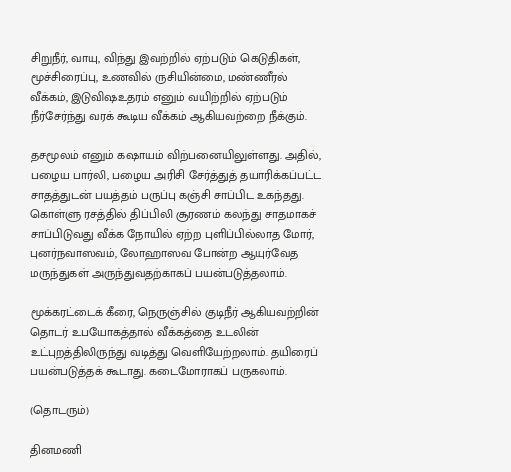சிறுநீர், வாயு, விந்து இவற்றில் ஏற்படும் கெடுதிகள், மூச்சிரைப்பு, உணவில் ருசியின்மை, மண்ணீரல் வீக்கம், இடுவிஷஉதரம் எனும் வயிற்றில் ஏற்படும் நீர்சேர்ந்து வரக் கூடிய வீக்கம் ஆகியவற்றை நீக்கும்.

தசமூலம் எனும் கஷாயம் விற்பனையிலுள்ளது. அதில், பழைய பார்லி, பழைய அரிசி சேர்த்துத் தயாரிக்கப்பட்ட சாதத்துடன் பயத்தம் பருப்பு கஞ்சி சாப்பிட உகந்தது. கொள்ளு ரசத்தில் திப்பிலி சூரணம் கலந்து சாதமாகச் சாப்பிடுவது வீக்க நோயில் ஏற்ற புளிப்பில்லாத மோர், புனர்நவாஸவம், லோஹாஸவ போன்ற ஆயுர்வேத மருந்துகள் அருந்துவதற்காகப் பயன்படுத்தலாம்.

மூக்கரட்டைக் கீரை, நெருஞ்சில் குடிநீர் ஆகியவற்றின் தொடர் உபயோகத்தால் வீக்கத்தை உடலின் உட்புறத்திலிருந்து வடித்து வெளியேற்றலாம். தயிரைப் பயன்படுத்தக் கூடாது. கடைமோராகப் பருகலாம்.

(தொடரும்)

தினமணி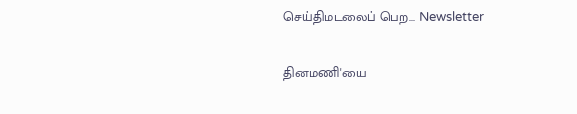செய்திமடலைப் பெற... Newsletter

தினமணி'யை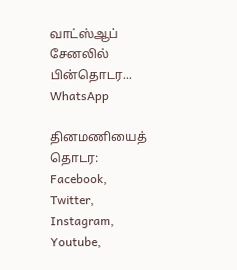வாட்ஸ்ஆப் சேனலில் பின்தொடர... WhatsApp

தினமணியைத் தொடர: Facebook, Twitter, Instagram, Youtube,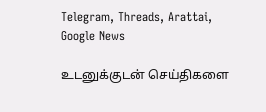Telegram, Threads, Arattai, Google News

உடனுக்குடன் செய்திகளை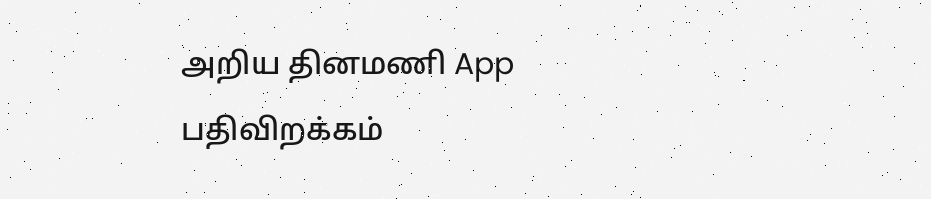அறிய தினமணி App பதிவிறக்கம்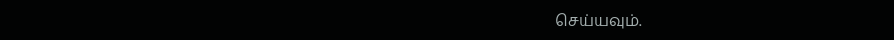செய்யவும்.